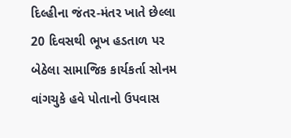દિલ્હીના જંતર-મંતર ખાતે છેલ્લા 20 દિવસથી ભૂખ હડતાળ પર બેઠેલા સામાજિક કાર્યકર્તા સોનમ વાંગચુકે હવે પોતાનો ઉપવાસ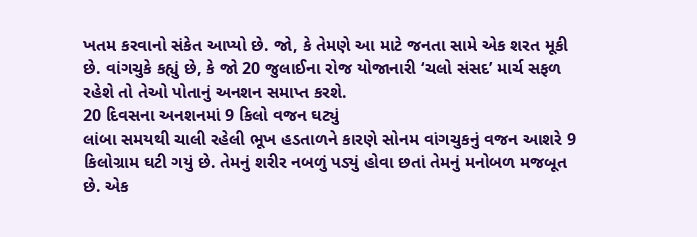ખતમ કરવાનો સંકેત આપ્યો છે. જો, કે તેમણે આ માટે જનતા સામે એક શરત મૂકી છે. વાંગચુકે કહ્યું છે, કે જો 20 જુલાઈના રોજ યોજાનારી ‘ચલો સંસદ’ માર્ચ સફળ રહેશે તો તેઓ પોતાનું અનશન સમાપ્ત કરશે.
20 દિવસના અનશનમાં 9 કિલો વજન ઘટ્યું
લાંબા સમયથી ચાલી રહેલી ભૂખ હડતાળને કારણે સોનમ વાંગચુકનું વજન આશરે 9 કિલોગ્રામ ઘટી ગયું છે. તેમનું શરીર નબળું પડ્યું હોવા છતાં તેમનું મનોબળ મજબૂત છે. એક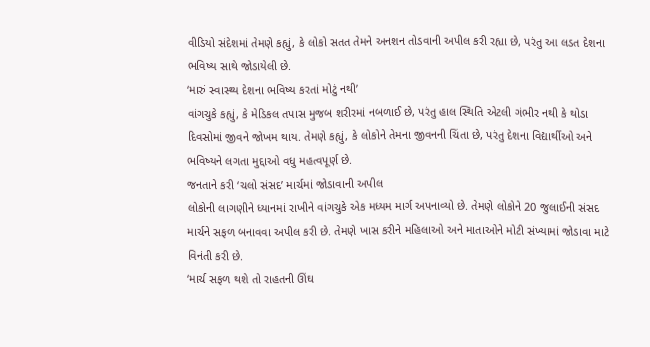વીડિયો સંદેશમાં તેમણે કહ્યું, કે લોકો સતત તેમને અનશન તોડવાની અપીલ કરી રહ્યા છે, પરંતુ આ લડત દેશના ભવિષ્ય સાથે જોડાયેલી છે.
‘મારું સ્વાસ્થ્ય દેશના ભવિષ્ય કરતાં મોટું નથી’
વાંગચુકે કહ્યું, કે મેડિકલ તપાસ મુજબ શરીરમાં નબળાઈ છે, પરંતુ હાલ સ્થિતિ એટલી ગંભીર નથી કે થોડા દિવસોમાં જીવને જોખમ થાય. તેમણે કહ્યું, કે લોકોને તેમના જીવનની ચિંતા છે, પરંતુ દેશના વિદ્યાર્થીઓ અને ભવિષ્યને લગતા મુદ્દાઓ વધુ મહત્વપૂર્ણ છે.
જનતાને કરી ‘ચલો સંસદ’ માર્ચમાં જોડાવાની અપીલ
લોકોની લાગણીને ધ્યાનમાં રાખીને વાંગચુકે એક મધ્યમ માર્ગ અપનાવ્યો છે. તેમણે લોકોને 20 જુલાઈની સંસદ માર્ચને સફળ બનાવવા અપીલ કરી છે. તેમણે ખાસ કરીને મહિલાઓ અને માતાઓને મોટી સંખ્યામાં જોડાવા માટે વિનંતી કરી છે.
‘માર્ચ સફળ થશે તો રાહતની ઊંઘ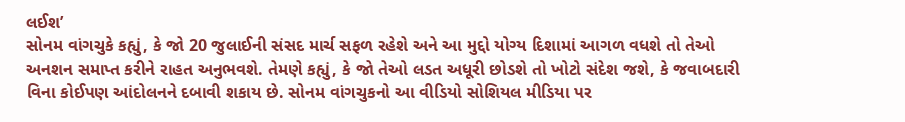લઈશ’
સોનમ વાંગચુકે કહ્યું, કે જો 20 જુલાઈની સંસદ માર્ચ સફળ રહેશે અને આ મુદ્દો યોગ્ય દિશામાં આગળ વધશે તો તેઓ અનશન સમાપ્ત કરીને રાહત અનુભવશે. તેમણે કહ્યું, કે જો તેઓ લડત અધૂરી છોડશે તો ખોટો સંદેશ જશે, કે જવાબદારી વિના કોઈપણ આંદોલનને દબાવી શકાય છે. સોનમ વાંગચુકનો આ વીડિયો સોશિયલ મીડિયા પર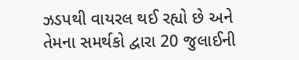ઝડપથી વાયરલ થઈ રહ્યો છે અને તેમના સમર્થકો દ્વારા 20 જુલાઈની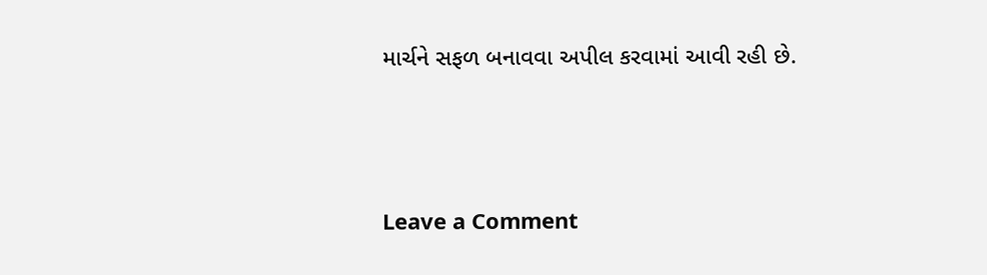માર્ચને સફળ બનાવવા અપીલ કરવામાં આવી રહી છે.




Leave a Comment